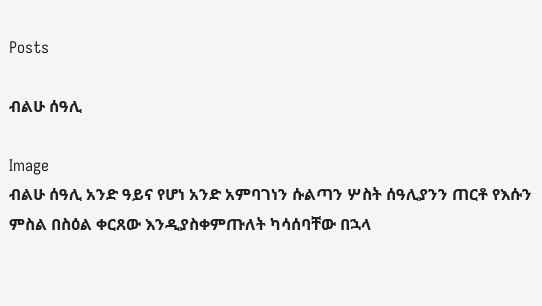Posts

ብልሁ ሰዓሊ

Image
ብልሁ ሰዓሊ አንድ ዓይና የሆነ አንድ አምባገነን ሱልጣን ሦስት ሰዓሊያንን ጠርቶ የእሱን ምስል በስዕል ቀርጸው እንዲያስቀምጡለት ካሳሰባቸው በኋላ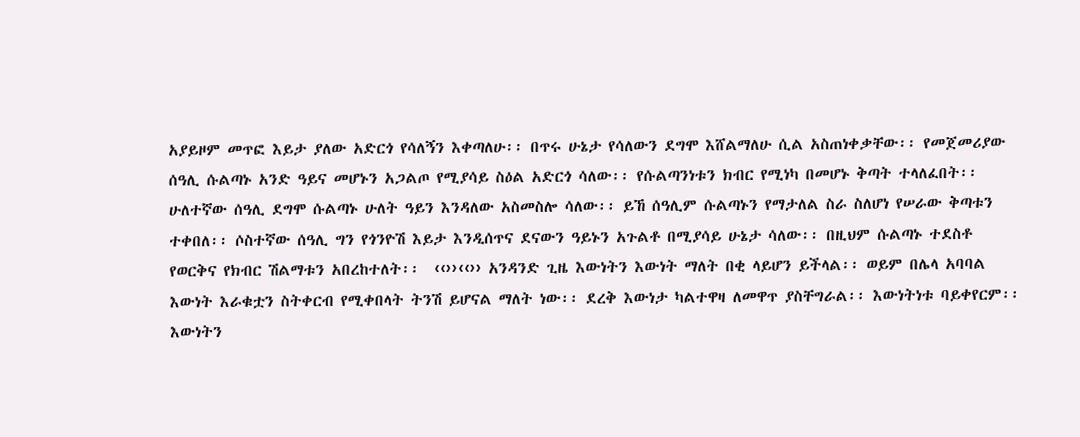አያይዞም መጥፎ እይታ ያለው አድርጎ የሳለኝን እቀጣለሁ፡፡ በጥሩ ሁኔታ የሳለውን ደግሞ እሸልማለሁ ሲል አስጠነቀቃቸው፡፡ የመጀመሪያው ሰዓሊ ሱልጣኑ አንድ ዓይና መሆኑን አጋልጦ የሚያሳይ ስዕል አድርጎ ሳለው፡፡ የሱልጣንነቱን ክብር የሚነካ በመሆኑ ቅጣት ተላለፈበት፡፡ ሁለተኛው ሰዓሊ ደግሞ ሱልጣኑ ሁለት ዓይን እንዳለው አስመስሎ ሳለው፡፡ ይኸ ሰዓሊም ሱልጣኑን የማታለል ስራ ስለሆነ የሠራው ቅጣቱን ተቀበለ፡፡ ሶስተኛው ሰዓሊ ግን የጎንዮሽ እይታ እንዲሰጥና ደናውን ዓይኑን አጉልቶ በሚያሳይ ሁኔታ ሳለው፡፡ በዚህም ሱልጣኑ ተደስቶ የወርቅና የክብር ሽልማቱን አበረከተለት፡፡  ‹‹››‹‹›› አንዳንድ ጊዜ እውነትን እውነት ማለት በቂ ላይሆን ይችላል፡፡ ወይም በሌላ አባባል እውነት እራቁቷን ስትቀርብ የሚቀበላት ትንሽ ይሆናል ማለት ነው፡፡ ደረቅ እውነታ ካልተዋዛ ለመዋጥ ያስቸግራል፡፡ እውነትነቱ ባይቀየርም፡፡ እውነትን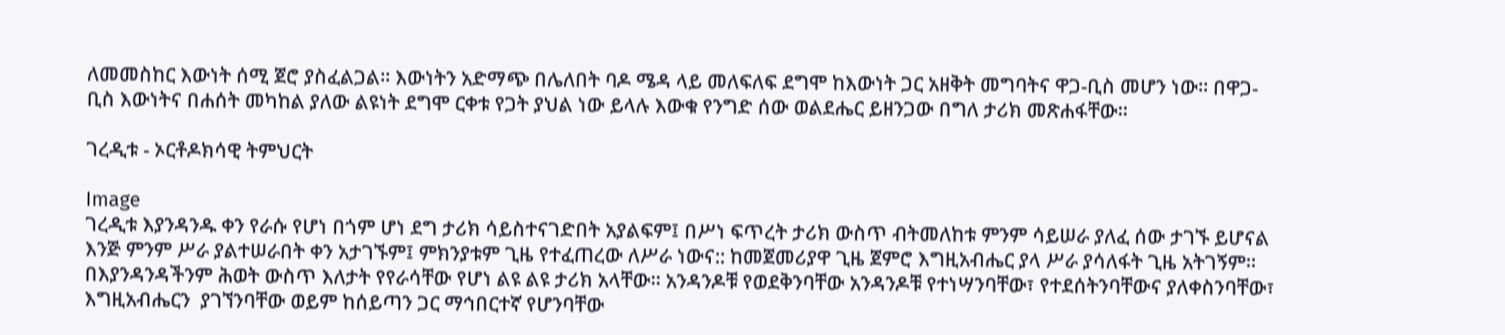ለመመስከር እውነት ሰሚ ጀሮ ያስፈልጋል፡፡ እውነትን አድማጭ በሌለበት ባዶ ሜዳ ላይ መለፍለፍ ደግሞ ከእውነት ጋር አዘቅት መግባትና ዋጋ-ቢስ መሆን ነው፡፡ በዋጋ-ቢስ እውነትና በሐሰት መካከል ያለው ልዩነት ደግሞ ርቀቱ የጋት ያህል ነው ይላሉ እውቁ የንግድ ሰው ወልደሔር ይዘንጋው በግለ ታሪክ መጽሐፋቸው፡፡

ገረዲቱ - ኦርቶዶክሳዊ ትምህርት

Image
ገረዲቱ እያንዳንዱ ቀን የራሱ የሆነ በጎም ሆነ ደግ ታሪክ ሳይስተናገድበት አያልፍም፤ በሥነ ፍጥረት ታሪክ ውስጥ ብትመለከቱ ምንም ሳይሠራ ያለፈ ሰው ታገኙ ይሆናል እንጅ ምንም ሥራ ያልተሠራበት ቀን አታገኙም፤ ምክንያቱም ጊዜ የተፈጠረው ለሥራ ነውና:: ከመጀመሪያዋ ጊዜ ጀምሮ እግዚአብሔር ያላ ሥራ ያሳለፋት ጊዜ አትገኝም፡፡ በእያንዳንዳችንም ሕወት ውስጥ እለታት የየራሳቸው የሆነ ልዩ ልዩ ታሪክ አላቸው፡፡ አንዳንዶቹ የወደቅንባቸው አንዳንዶቹ የተነሣንባቸው፣ የተደሰትንባቸውና ያለቀስንባቸው፣ እግዚአብሔርን  ያገኘንባቸው ወይም ከሰይጣን ጋር ማኅበርተኛ የሆንባቸው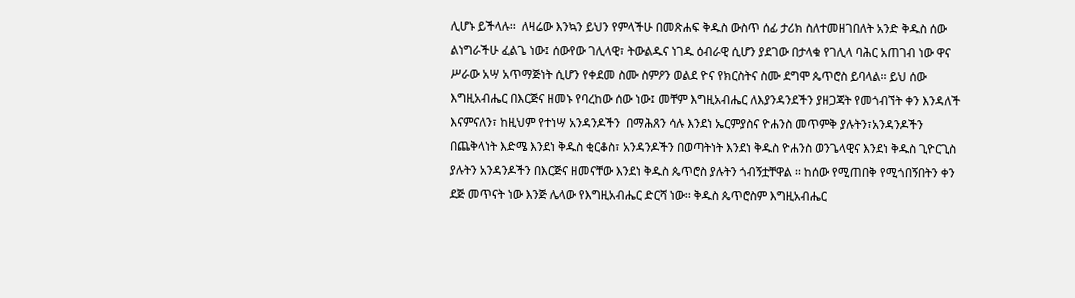ሊሆኑ ይችላሉ፡፡  ለዛሬው እንኳን ይህን የምላችሁ በመጽሐፍ ቅዱስ ውስጥ ሰፊ ታሪክ ስለተመዘገበለት አንድ ቅዱስ ሰው ልነግራችሁ ፈልጌ ነው፤ ሰውየው ገሊላዊ፣ ትውልዱና ነገዱ ዕብራዊ ሲሆን ያደገው በታላቁ የገሊላ ባሕር አጠገብ ነው ዋና ሥራው አሣ አጥማጅነት ሲሆን የቀደመ ስሙ ስምዖን ወልደ ዮና የክርስትና ስሙ ደግሞ ጴጥሮስ ይባላል፡፡ ይህ ሰው እግዚአብሔር በእርጅና ዘመኑ የባረከው ሰው ነው፤ መቸም እግዚአብሔር ለእያንዳንደችን ያዘጋጃት የመጎብኘት ቀን እንዳለች እናምናለን፣ ከዚህም የተነሣ አንዳንዶችን  በማሕጸን ሳሉ እንደነ ኤርምያስና ዮሐንስ መጥምቅ ያሉትን፣አንዳንዶችን በጨቅላነት እድሜ እንደነ ቅዱስ ቂርቆስ፣ አንዳንዶችን በወጣትነት እንደነ ቅዱስ ዮሐንስ ወንጌላዊና እንደነ ቅዱስ ጊዮርጊስ ያሉትን አንዳንዶችን በእርጅና ዘመናቸው እንደነ ቅዱስ ጴጥሮስ ያሉትን ጎብኝቷቸዋል ፡፡ ከሰው የሚጠበቅ የሚጎበኝበትን ቀን ደጅ መጥናት ነው እንጅ ሌላው የእግዚአብሔር ድርሻ ነው፡፡ ቅዱስ ጴጥሮስም እግዚአብሔር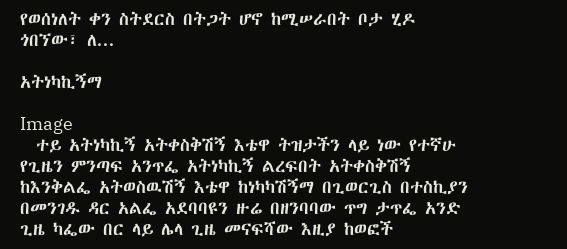የወሰነለት ቀን ስትደርስ በትጋት ሆኖ ከሚሠራበት ቦታ ሂዶ ጎበኘው፣ ለ...

አትነካኪኝማ

Image
  ተይ አትነካኪኝ አትቀስቅሽኝ እቴዋ ትዝታችን ላይ ነው የተኛሁ የጊዜን ምንጣፍ አንጥፌ አትነካኪኝ ልረፍበት አትቀስቅሽኝ ከእንቅልፌ አትወስዉሽኝ እቴዋ ከነካካሽኝማ በጊወርጊስ በተስኪያን በመንገዱ ዳር አልፌ አደባባዩን ዙሬ በዘንባባው ጥግ ታጥፌ አንድ ጊዜ ካፌው በር ላይ ሌላ ጊዜ መናፍሻው እዚያ ከወፎች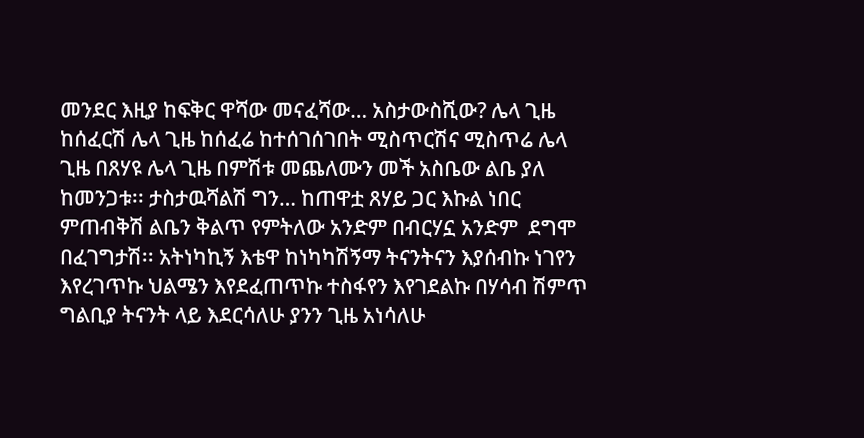መንደር እዚያ ከፍቅር ዋሻው መናፈሻው… አስታውስሺው? ሌላ ጊዜ ከሰፈርሽ ሌላ ጊዜ ከሰፈሬ ከተሰገሰገበት ሚስጥርሽና ሚስጥሬ ሌላ ጊዜ በጸሃዩ ሌላ ጊዜ በምሽቱ መጨለሙን መች አስቤው ልቤ ያለ ከመንጋቱ፡፡ ታስታዉሻልሽ ግን… ከጠዋቷ ጸሃይ ጋር እኩል ነበር ምጠብቅሽ ልቤን ቅልጥ የምትለው አንድም በብርሃኗ አንድም  ደግሞ በፈገግታሽ፡፡ አትነካኪኝ እቴዋ ከነካካሽኝማ ትናንትናን እያሰብኩ ነገየን እየረገጥኩ ህልሜን እየደፈጠጥኩ ተስፋየን እየገደልኩ በሃሳብ ሽምጥ ግልቢያ ትናንት ላይ እደርሳለሁ ያንን ጊዜ አነሳለሁ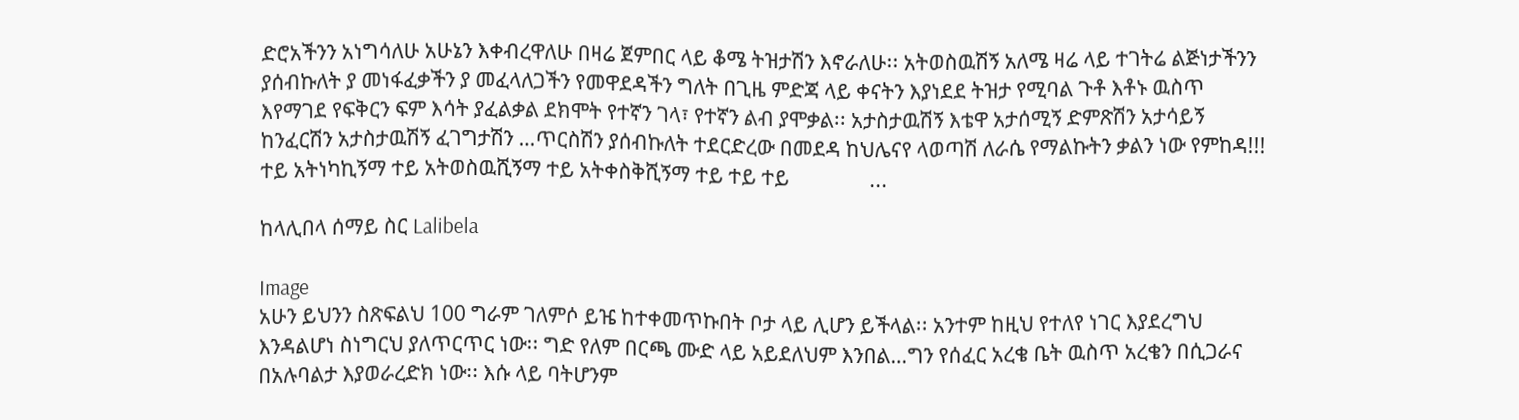ድሮአችንን አነግሳለሁ አሁኔን እቀብረዋለሁ በዛሬ ጀምበር ላይ ቆሜ ትዝታሽን እኖራለሁ፡፡ አትወስዉሽኝ አለሜ ዛሬ ላይ ተገትሬ ልጅነታችንን ያሰብኩለት ያ መነፋፈቃችን ያ መፈላለጋችን የመዋደዳችን ግለት በጊዜ ምድጃ ላይ ቀናትን እያነደደ ትዝታ የሚባል ጉቶ እቶኑ ዉስጥ እየማገደ የፍቅርን ፍም እሳት ያፈልቃል ደክሞት የተኛን ገላ፣ የተኛን ልብ ያሞቃል፡፡ አታስታዉሽኝ እቴዋ አታሰሚኝ ድምጽሽን አታሳይኝ ከንፈርሽን አታስታዉሽኝ ፈገግታሽን …ጥርስሽን ያሰብኩለት ተደርድረው በመደዳ ከህሌናየ ላወጣሽ ለራሴ የማልኩትን ቃልን ነው የምከዳ!!! ተይ አትነካኪኝማ ተይ አትወስዉሺኝማ ተይ አትቀስቅሺኝማ ተይ ተይ ተይ                ...

ከላሊበላ ሰማይ ስር Lalibela

Image
አሁን ይህንን ስጽፍልህ 100 ግራም ገለምሶ ይዤ ከተቀመጥኩበት ቦታ ላይ ሊሆን ይችላል፡፡ አንተም ከዚህ የተለየ ነገር እያደረግህ እንዳልሆነ ስነግርህ ያለጥርጥር ነው፡፡ ግድ የለም በርጫ ሙድ ላይ አይደለህም እንበል…ግን የሰፈር አረቄ ቤት ዉስጥ አረቄን በሲጋራና   በአሉባልታ እያወራረድክ ነው፡፡ እሱ ላይ ባትሆንም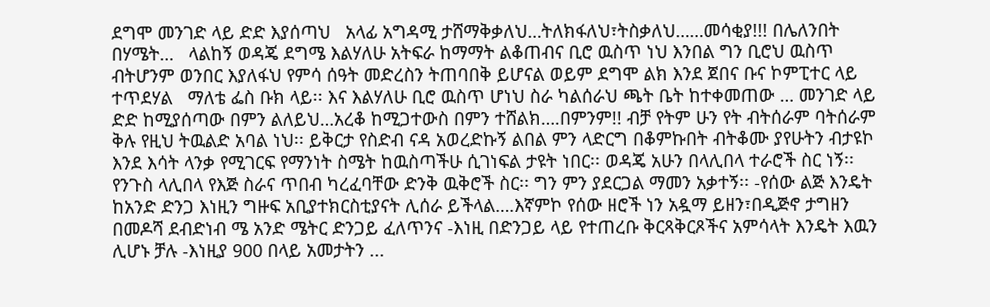ደግሞ መንገድ ላይ ድድ እያሰጣህ   አላፊ አግዳሚ ታሸማቅቃለህ…ትለክፋለህ፣ትስቃለህ……መሳቂያ!!! በሌለንበት በሃሜት…   ላልከኝ ወዳጄ ደግሜ እልሃለሁ አትፍራ ከማማት ልቆጠብና ቢሮ ዉስጥ ነህ እንበል ግን ቢሮህ ዉስጥ ብትሆንም ወንበር እያለፋህ የምሳ ሰዓት መድረስን ትጠባበቅ ይሆናል ወይም ደግሞ ልክ እንደ ጀበና ቡና ኮምፒተር ላይ ተጥደሃል   ማለቴ ፌስ ቡክ ላይ፡፡ እና እልሃለሁ ቢሮ ዉስጥ ሆነህ ስራ ካልሰራህ ጫት ቤት ከተቀመጠው … መንገድ ላይ ድድ ከሚያሰጣው በምን ልለይህ…አረቆ ከሚጋተውስ በምን ተሸልክ….በምንም!! ብቻ የትም ሁን የት ብትሰራም ባትሰራም ቅሉ የዚህ ትዉልድ አባል ነህ፡፡ ይቅርታ የስድብ ናዳ አወረድኩኝ ልበል ምን ላድርግ በቆምኩበት ብትቆሙ ያየሁትን ብታዩኮ እንደ እሳት ላንቃ የሚገርፍ የማንነት ስሜት ከዉስጣችሁ ሲገነፍል ታዩት ነበር፡፡ ወዳጄ አሁን በላሊበላ ተራሮች ስር ነኝ፡፡የንጉስ ላሊበላ የእጅ ስራና ጥበብ ካረፈባቸው ድንቅ ዉቅሮች ስር፡፡ ግን ምን ያደርጋል ማመን አቃተኝ፡፡ -የሰው ልጅ እንዴት ከአንድ ድንጋ እነዚን ግዙፍ አቢያተክርስቲያናት ሊሰራ ይችላል….እኛምኮ የሰው ዘሮች ነን አዷማ ይዘን፣በዲጅኖ ታግዘን በመዶሻ ደብድነብ ሜ አንድ ሜትር ድንጋይ ፈለጥንና -እነዚ በድንጋይ ላይ የተጠረቡ ቅርጻቅርጾችና አምሳላት እንዴት እዉን ሊሆኑ ቻሉ -እነዚያ 900 በላይ አመታትን ...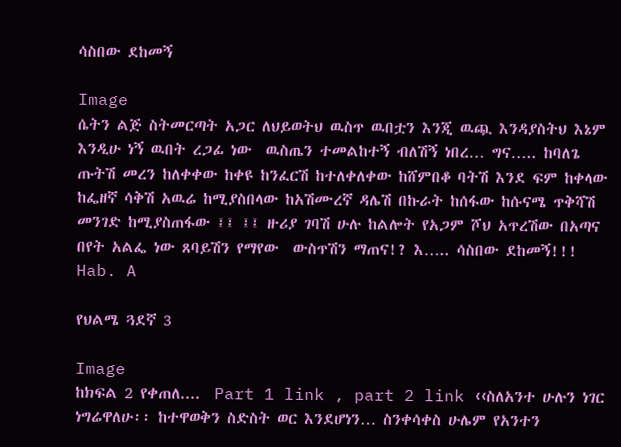ሳስበው ደከመኝ

Image
ሴትን ልጅ ስትመርጣት አጋር ለህይወትህ ዉስጥ ዉበቷን እንጂ ዉጯ እንዳያስትህ እኔም እንዲሁ ነኝ ዉበት ረጋፊ ነው  ዉስጤን ተመልከተኝ ብለሽኝ ነበረ… ግና….. ከባለጌ ጡትሽ መረን ከለቀቀው ከቀዩ ከንፈርሽ ከተለቀለቀው ከሸምበቆ ባትሽ እንደ ፍም ከቀላው ከፌዘኛ ሳቅሽ አዉሬ ከሚያስበላው ከአሽሙረኛ ዳሌሽ በኩራት ከሰፋው ከሱናሜ ጥቅሻሽ መንገድ ከሚያስጠፋው ፤፤ ፤፤ ዙሪያ ገባሽ ሁሉ ከልሎት የአጋም ሾህ አጥረሽው በአጣና በየት አልፌ ነው ጸባይሽን የማየው  ውስጥሽን ማጠና!? እ….. ሳስበው ደከመኝ!!! Hab. A

የህልሜ ጓደኛ 3

Image
ከክፍል 2 የቀጠለ....  Part 1 link , part 2 link ‹‹ስለአንተ ሁሉን ነገር ነግሬዋለሁ፡፡ ከተዋወቅን ስድስት ወር እንደሆነን… ስንቀሳቀስ ሁሌም የአንተን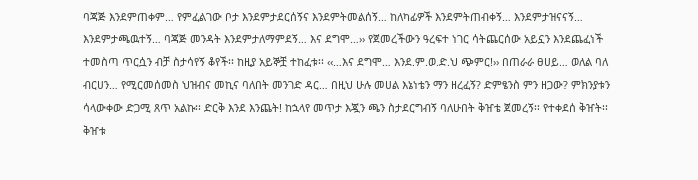ባጃጅ እንደምጠቀም… የምፈልገው ቦታ እንደምታደርሰኝና እንደምትመልሰኝ… ከለካፊዎች እንደምትጠብቀኝ… እንደምታዝናናኝ… እንደምታጫዉተኝ… ባጃጅ መንዳት እንደምታለማምደኝ… እና ደግሞ…›› የጀመረችውን ዓረፍተ ነገር ሳትጨርሰው አይኗን እንደጨፈነች ተመስጣ ጥርሷን ብቻ ስታሳየኝ ቆየች፡፡ ከዚያ አይኞቿ ተከፈቱ፡፡ ‹‹…እና ደግሞ… እንደ.ም.ወ.ድ.ህ ጭምር!›› በጠራራ ፀሀይ… ወለል ባለ ብርሀን… የሚርመሰመስ ህዝብና መኪና ባለበት መንገድ ዳር… በዚህ ሁሉ መሀል እኔነቴን ማን ዘረፈኝ? ድምፄንስ ምን ዘጋው? ምክንያቱን ሳላውቀው ድጋሚ ጸጥ አልኩ፡፡ ድርቅ እንደ እንጨት! ከኋላየ መጥታ እጇን ጫን ስታደርግብኝ ባለሁበት ቅዠቴ ጀመረኝ፡፡ የተቀደሰ ቅዠት፡፡ ቅዠቱ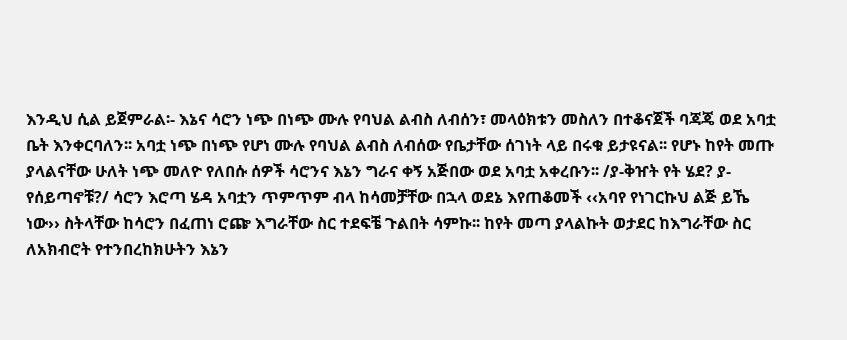እንዲህ ሲል ይጀምራል፡- እኔና ሳሮን ነጭ በነጭ ሙሉ የባህል ልብስ ለብሰን፣ መላዕክቱን መስለን በተቆናጀች ባጃጄ ወደ አባቷ ቤት እንቀርባለን፡፡ አባቷ ነጭ በነጭ የሆነ ሙሉ የባህል ልብስ ለብሰው የቤታቸው ሰገነት ላይ በሩቁ ይታዩናል፡፡ የሆኑ ከየት መጡ ያላልናቸው ሁለት ነጭ መለዮ የለበሱ ሰዎች ሳሮንና እኔን ግራና ቀኝ አጅበው ወደ አባቷ አቀረቡን፡፡ /ያ-ቅዠት የት ሄደ? ያ- የሰይጣኖቹ?/ ሳሮን እሮጣ ሄዳ አባቷን ጥምጥም ብላ ከሳመቻቸው በኋላ ወደኔ እየጠቆመች ‹‹አባየ የነገርኩህ ልጅ ይኼ ነው›› ስትላቸው ከሳሮን በፈጠነ ሮጬ እግራቸው ስር ተደፍቼ ጉልበት ሳምኩ፡፡ ከየት መጣ ያላልኩት ወታደር ከእግራቸው ስር ለአክብሮት የተንበረከክሁትን እኔን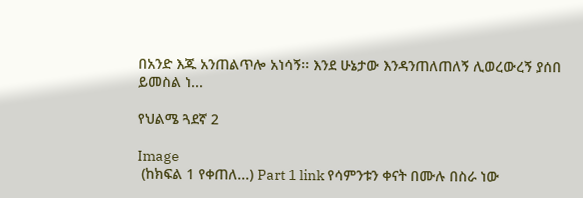በአንድ እጁ አንጠልጥሎ አነሳኝ፡፡ እንደ ሁኔታው እንዳንጠለጠለኝ ሊወረውረኝ ያሰበ ይመስል ነ...

የህልሜ ጓደኛ 2

Image
 (ከክፍል 1 የቀጠለ...) Part 1 link የሳምንቱን ቀናት በሙሉ በስራ ነው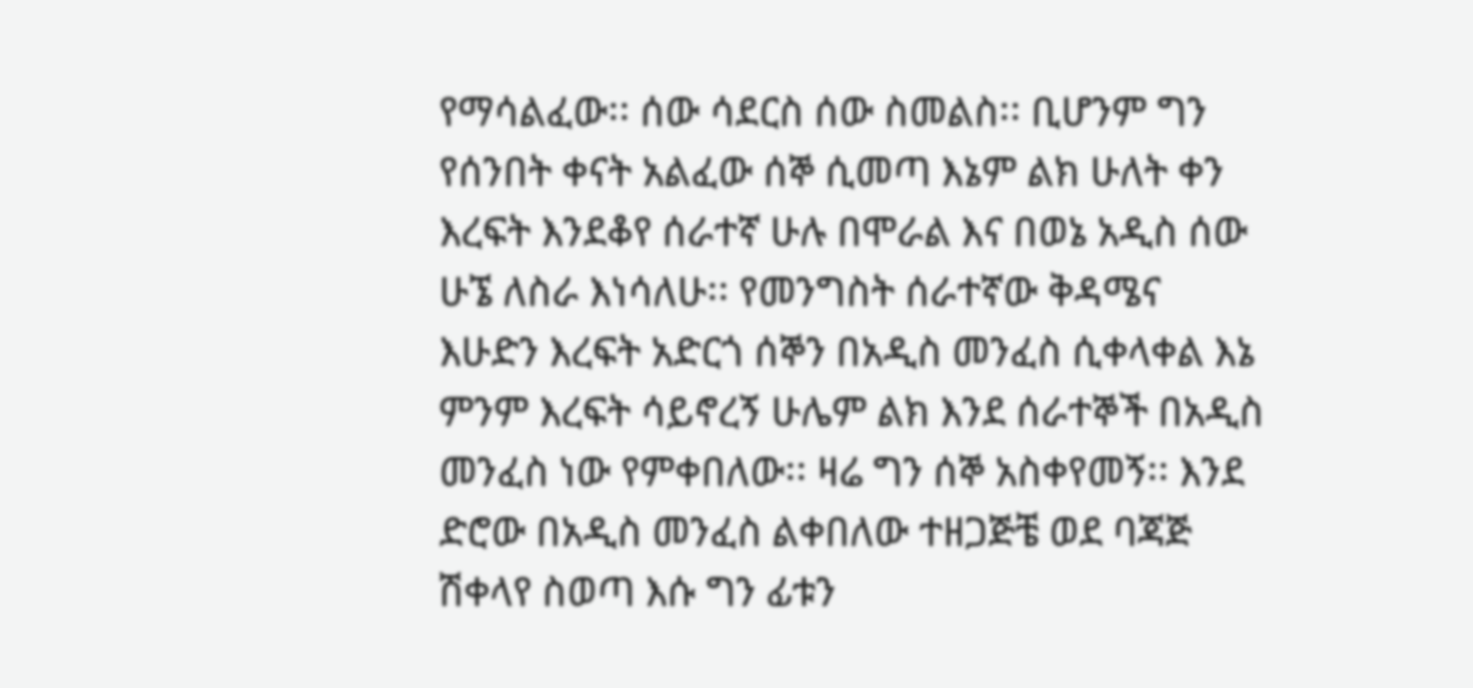የማሳልፈው፡፡ ሰው ሳደርስ ሰው ስመልስ፡፡ ቢሆንም ግን የሰንበት ቀናት አልፈው ሰኞ ሲመጣ እኔም ልክ ሁለት ቀን እረፍት እንደቆየ ሰራተኛ ሁሉ በሞራል እና በወኔ አዲስ ሰው ሁኜ ለስራ እነሳለሁ፡፡ የመንግስት ሰራተኛው ቅዳሜና እሁድን እረፍት አድርጎ ሰኞን በአዲስ መንፈስ ሲቀላቀል እኔ ምንም እረፍት ሳይኖረኝ ሁሌም ልክ እንደ ሰራተኞች በአዲስ መንፈስ ነው የምቀበለው፡፡ ዛሬ ግን ሰኞ አስቀየመኝ፡፡ እንደ ድሮው በአዲስ መንፈስ ልቀበለው ተዘጋጅቼ ወደ ባጃጅ ሽቀላየ ስወጣ እሱ ግን ፊቱን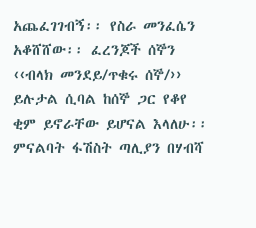አጨፈገገብኝ፡፡ የስራ መንፈሴን አቆሸሸው፡፡ ፈረንጆች ሰኞን ‹‹ብላክ መንደይ/ጥቁሩ ሰኞ/›› ይሉታል ሲባል ከሰኞ ጋር የቆየ ቂም ይኖራቸው ይሆናል እላለሁ፡፡ ምናልባት ፋሽስት ጣሊያን በሃብሻ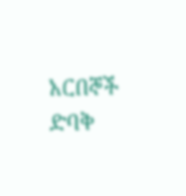አርበኞች ድባቅ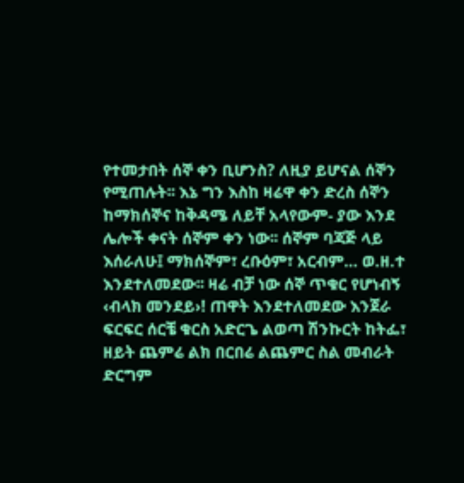የተመታበት ሰኞ ቀን ቢሆንስ? ለዚያ ይሆናል ሰኞን የሚጠሉት፡፡ እኔ ግን እስከ ዛሬዋ ቀን ድረስ ሰኞን ከማክሰኞና ከቅዳሜ ለይቸ አላየውም- ያው እንደ ሌሎች ቀናት ሰኞም ቀን ነው፡፡ ሰኞም ባጃጅ ላይ እሰራለሁ፤ ማክሰኞም፣ ረቡዕም፣ አርብም… ወ.ዘ.ተ እንደተለመደው፡፡ ዛሬ ብቻ ነው ሰኞ ጥቁር የሆነብኝ ‹ብላክ መንደይ›! ጠዋት እንደተለመደው እንጀራ ፍርፍር ሰርቼ ቁርስ አድርጌ ልወጣ ሽንኩርት ከትፌ፣ ዘይት ጨምሬ ልክ በርበሬ ልጨምር ስል መብራት ድርግም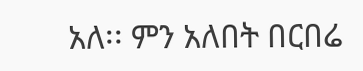አለ፡፡ ምን አለበት በርበሬ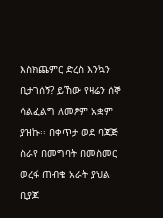እስክጨምር ድረስ እንኳን ቢታገሰኝ? ይኸው የዛሬን ሰኞ ሳልፈልግ ለመፆም አቋም ያዝኩ፡፡ በቀጥታ ወደ ባጃጅ ስራየ በመግባት በመስመር ወረፋ ጠብቄ አራት ያህል ቢያጆ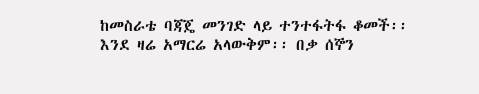ከመስራቴ ባጃጄ መንገድ ላይ ተንተፋትፋ ቆመች፡፡ እንደ ዛሬ አማርሬ አላውቅም፡፡ በቃ ሰኞን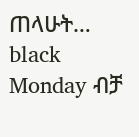ጠላሁት… black Monday ብቻ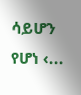ሳይሆን የሆነ ‹...